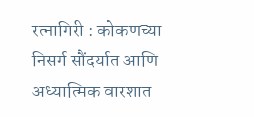रत्नागिरी : कोकणच्या निसर्ग सौंदर्यात आणि अध्यात्मिक वारशात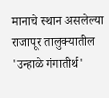मानाचे स्थान असलेल्या राजापूर तालुक्यातील 'उन्हाळे गंगातीर्थ'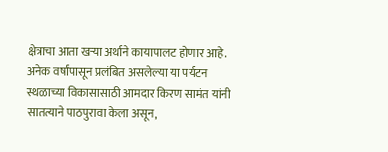क्षेत्राचा आता खऱ्या अर्थाने कायापालट होणार आहे. अनेक वर्षांपासून प्रलंबित असलेल्या या पर्यटन स्थळाच्या विकासासाठी आमदार किरण सामंत यांनी सातत्याने पाठपुरावा केला असून,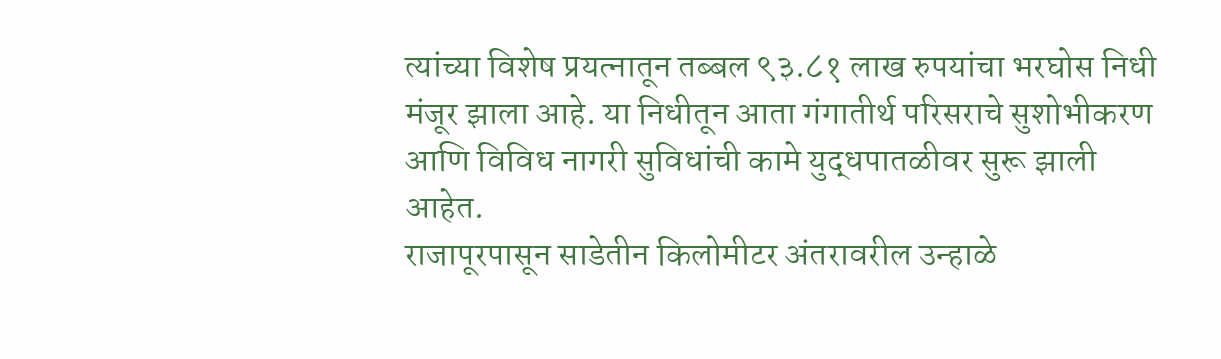त्यांच्या विशेष प्रयत्नातून तब्बल ९३.८१ लाख रुपयांचा भरघोस निधी मंजूर झाला आहे. या निधीतून आता गंगातीर्थ परिसराचे सुशोभीकरण आणि विविध नागरी सुविधांची कामे युद्धपातळीवर सुरू झाली आहेत.
राजापूरपासून साडेतीन किलोमीटर अंतरावरील उन्हाळे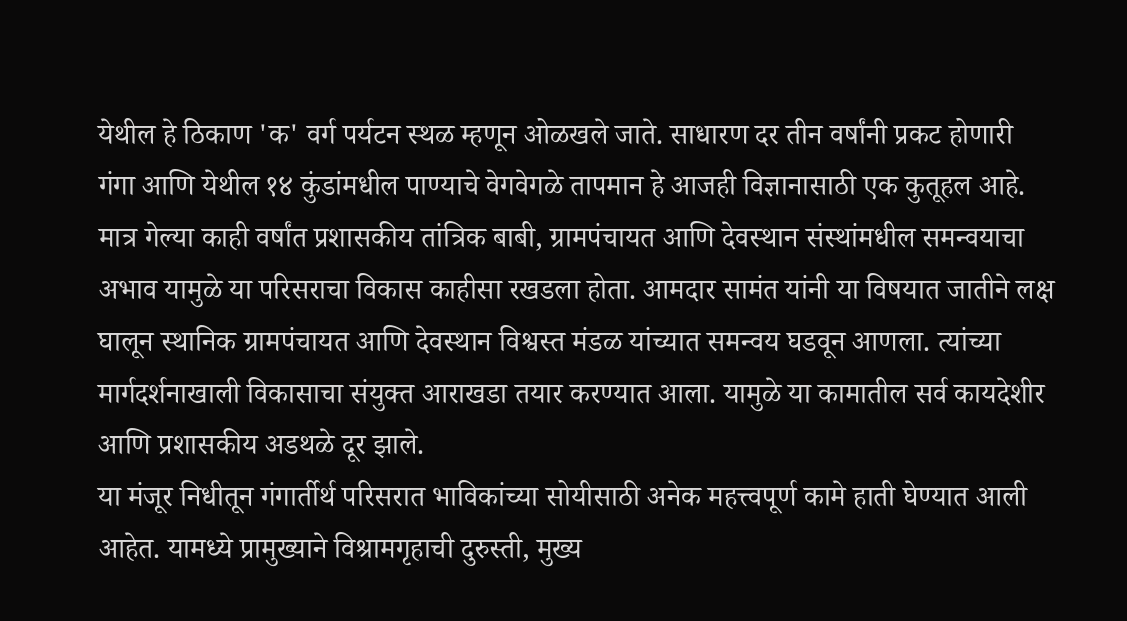येथील हे ठिकाण 'क' वर्ग पर्यटन स्थळ म्हणून ओळखले जाते. साधारण दर तीन वर्षांनी प्रकट होणारी गंगा आणि येथील १४ कुंडांमधील पाण्याचे वेगवेगळे तापमान हे आजही विज्ञानासाठी एक कुतूहल आहे. मात्र गेल्या काही वर्षांत प्रशासकीय तांत्रिक बाबी, ग्रामपंचायत आणि देवस्थान संस्थांमधील समन्वयाचा अभाव यामुळे या परिसराचा विकास काहीसा रखडला होता. आमदार सामंत यांनी या विषयात जातीने लक्ष घालून स्थानिक ग्रामपंचायत आणि देवस्थान विश्वस्त मंडळ यांच्यात समन्वय घडवून आणला. त्यांच्या मार्गदर्शनाखाली विकासाचा संयुक्त आराखडा तयार करण्यात आला. यामुळे या कामातील सर्व कायदेशीर आणि प्रशासकीय अडथळे दूर झाले.
या मंजूर निधीतून गंगार्तीर्थ परिसरात भाविकांच्या सोयीसाठी अनेक महत्त्वपूर्ण कामे हाती घेण्यात आली आहेत. यामध्ये प्रामुख्याने विश्रामगृहाची दुरुस्ती, मुख्य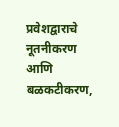प्रवेशद्वाराचे नूतनीकरण आणि बळकटीकरण,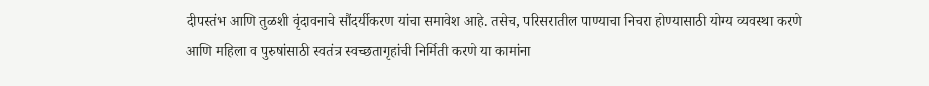दीपस्तंभ आणि तुळशी वृंदावनाचे सौंदर्यीकरण यांचा समावेश आहे. तसेच, परिसरातील पाण्याचा निचरा होण्यासाठी योग्य व्यवस्था करणे आणि महिला व पुरुषांसाठी स्वतंत्र स्वच्छतागृहांची निर्मिती करणे या कामांना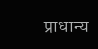प्राधान्य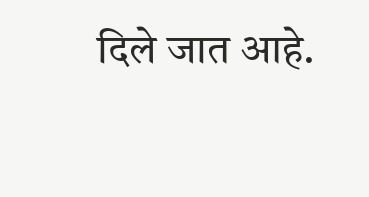दिले जात आहे.